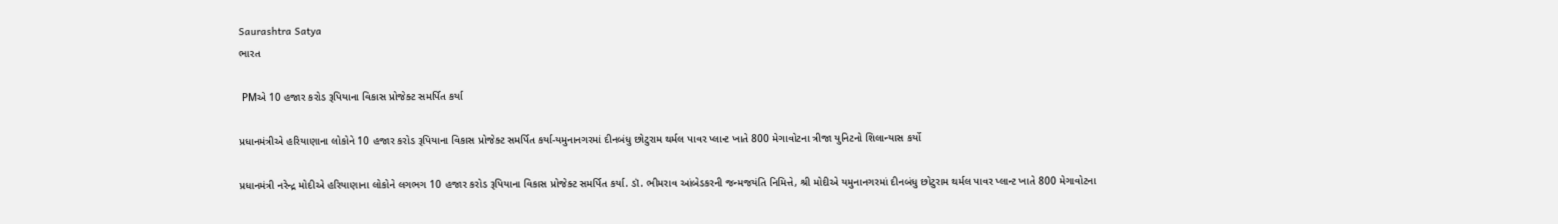Saurashtra Satya
ભારત

 PMએ 10 હજાર કરોડ રૂપિયાના વિકાસ પ્રોજેક્ટ સમર્પિત કર્યા

પ્રધાનમંત્રીએ હરિયાણાના લોકોને 10 હજાર કરોડ રૂપિયાના વિકાસ પ્રોજેક્ટ સમર્પિત કર્યા-યમુનાનગરમાં દીનબંધુ છોટુરામ થર્મલ પાવર પ્લાન્ટ ખાતે 800 મેગાવોટના ત્રીજા યુનિટનો શિલાન્યાસ કર્યો

પ્રધાનમંત્રી નરેન્દ્ર મોદીએ હરિયાણાના લોકોને લગભગ 10 હજાર કરોડ રૂપિયાના વિકાસ પ્રોજેક્ટ સમર્પિત કર્યા. ડૉ. ભીમરાવ આંબેડકરની જન્મજયંતિ નિમિત્તે, શ્રી મોદીએ યમુનાનગરમાં દીનબંધુ છોટુરામ થર્મલ પાવર પ્લાન્ટ ખાતે 800 મેગાવોટના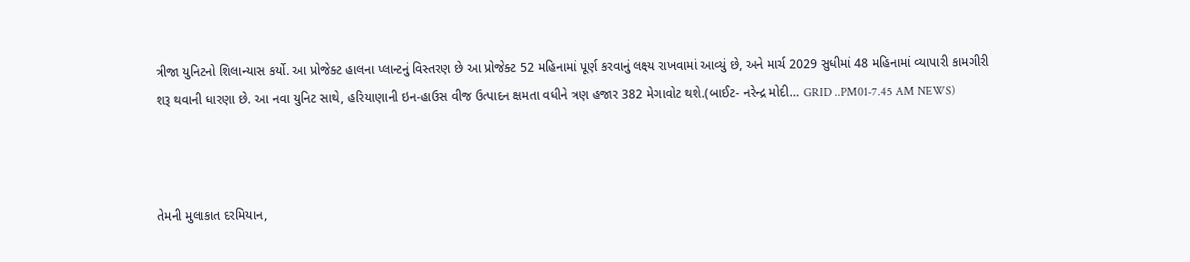ત્રીજા યુનિટનો શિલાન્યાસ કર્યો. આ પ્રોજેક્ટ હાલના પ્લાન્ટનું વિસ્તરણ છે આ પ્રોજેક્ટ 52 મહિનામાં પૂર્ણ કરવાનું લક્ષ્ય રાખવામાં આવ્યું છે, અને માર્ચ 2029 સુધીમાં 48 મહિનામાં વ્યાપારી કામગીરી શરૂ થવાની ધારણા છે. આ નવા યુનિટ સાથે, હરિયાણાની ઇન-હાઉસ વીજ ઉત્પાદન ક્ષમતા વધીને ત્રણ હજાર 382 મેગાવોટ થશે.(બાઈટ- નરેન્દ્ર મોદી… GRID ..PM01-7.45 AM NEWS)



તેમની મુલાકાત દરમિયાન,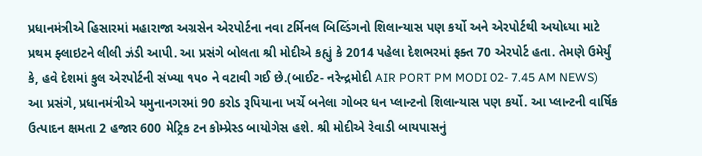પ્રધાનમંત્રીએ હિસારમાં મહારાજા અગ્રસેન એરપોર્ટના નવા ટર્મિનલ બિલ્ડિંગનો શિલાન્યાસ પણ કર્યો અને એરપોર્ટથી અયોધ્યા માટે પ્રથમ ફ્લાઇટને લીલી ઝંડી આપી. આ પ્રસંગે બોલતા શ્રી મોદીએ કહ્યું કે 2014 પહેલા દેશભરમાં ફક્ત 70 એરપોર્ટ હતા. તેમણે ઉમેર્યું કે, હવે દેશમાં કુલ એરપોર્ટની સંખ્યા ૧૫૦ ને વટાવી ગઈ છે.(બાઈટ- નરેન્દ્રમોદી AIR PORT PM MODI 02- 7.45 AM NEWS)  આ પ્રસંગે, પ્રધાનમંત્રીએ યમુનાનગરમાં 90 કરોડ રૂપિયાના ખર્ચે બનેલા ગોબર ધન પ્લાન્ટનો શિલાન્યાસ પણ કર્યો. આ પ્લાન્ટની વાર્ષિક ઉત્પાદન ક્ષમતા 2 હજાર 600 મેટ્રિક ટન કોમ્પ્રેસ્ડ બાયોગેસ હશે. શ્રી મોદીએ રેવાડી બાયપાસનું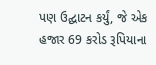પણ ઉદ્ઘાટન કર્યું, જે એક હજાર 69 કરોડ રૂપિયાના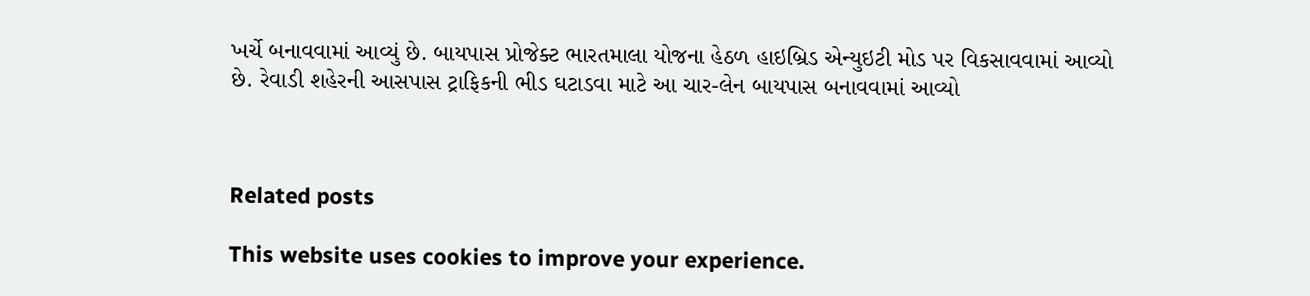ખર્ચે બનાવવામાં આવ્યું છે. બાયપાસ પ્રોજેક્ટ ભારતમાલા યોજના હેઠળ હાઇબ્રિડ એન્યુઇટી મોડ પર વિકસાવવામાં આવ્યો છે. રેવાડી શહેરની આસપાસ ટ્રાફિકની ભીડ ઘટાડવા માટે આ ચાર-લેન બાયપાસ બનાવવામાં આવ્યો



Related posts

This website uses cookies to improve your experience.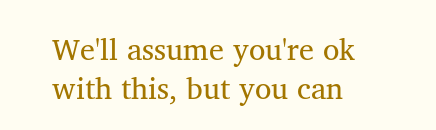We'll assume you're ok with this, but you can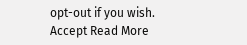opt-out if you wish. Accept Read More